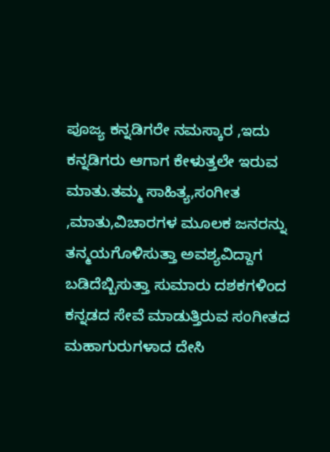ಪೂಜ್ಯ ಕನ್ನಡಿಗರೇ ನಮಸ್ಕಾರ ,ಇದು ಕನ್ನಡಿಗರು ಆಗಾಗ ಕೇಳುತ್ತಲೇ ಇರುವ ಮಾತು.ತಮ್ಮ ಸಾಹಿತ್ಯ,ಸಂಗೀತ ,ಮಾತು,ವಿಚಾರಗಳ ಮೂಲಕ ಜನರನ್ನು ತನ್ಮಯಗೊಳಿಸುತ್ತಾ ಅವಶ್ಯವಿದ್ದಾಗ ಬಡಿದೆಬ್ಬಿಸುತ್ತಾ ಸುಮಾರು ದಶಕಗಳಿಂದ ಕನ್ನಡದ ಸೇವೆ ಮಾಡುತ್ತಿರುವ ಸಂಗೀತದ ಮಹಾಗುರುಗಳಾದ ದೇಸಿ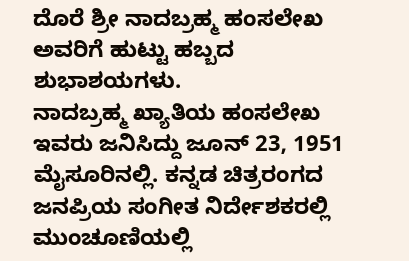ದೊರೆ ಶ್ರೀ ನಾದಬ್ರಹ್ಮ ಹಂಸಲೇಖ ಅವರಿಗೆ ಹುಟ್ಟು ಹಬ್ಬದ ಶುಭಾಶಯಗಳು.
ನಾದಬ್ರಹ್ಮ ಖ್ಯಾತಿಯ ಹಂಸಲೇಖ ಇವರು ಜನಿಸಿದ್ದು ಜೂನ್ 23, 1951 ಮೈಸೂರಿನಲ್ಲಿ. ಕನ್ನಡ ಚಿತ್ರರಂಗದ ಜನಪ್ರಿಯ ಸಂಗೀತ ನಿರ್ದೇಶಕರಲ್ಲಿ ಮುಂಚೂಣಿಯಲ್ಲಿ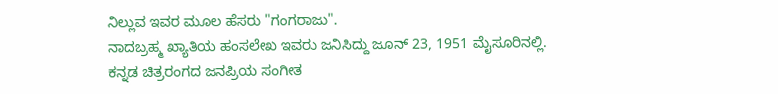ನಿಲ್ಲುವ ಇವರ ಮೂಲ ಹೆಸರು "ಗಂಗರಾಜು".
ನಾದಬ್ರಹ್ಮ ಖ್ಯಾತಿಯ ಹಂಸಲೇಖ ಇವರು ಜನಿಸಿದ್ದು ಜೂನ್ 23, 1951 ಮೈಸೂರಿನಲ್ಲಿ. ಕನ್ನಡ ಚಿತ್ರರಂಗದ ಜನಪ್ರಿಯ ಸಂಗೀತ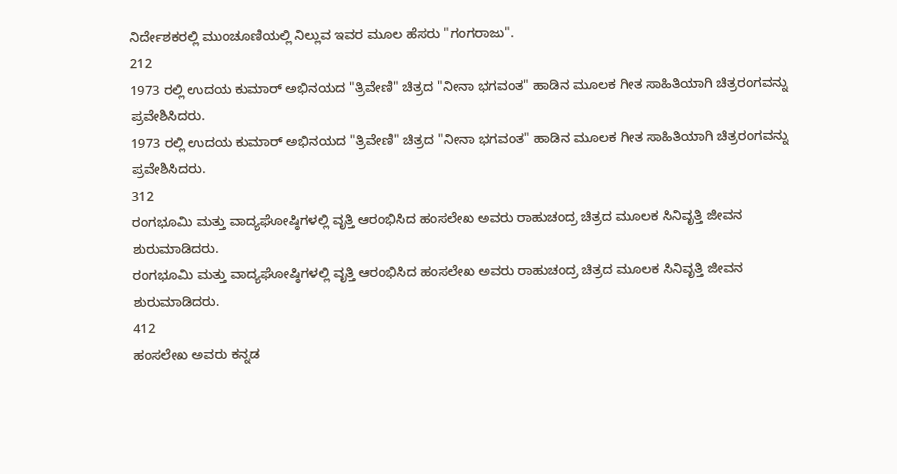ನಿರ್ದೇಶಕರಲ್ಲಿ ಮುಂಚೂಣಿಯಲ್ಲಿ ನಿಲ್ಲುವ ಇವರ ಮೂಲ ಹೆಸರು "ಗಂಗರಾಜು".
212
1973 ರಲ್ಲಿ ಉದಯ ಕುಮಾರ್ ಅಭಿನಯದ "ತ್ರಿವೇಣಿ" ಚಿತ್ರದ "ನೀನಾ ಭಗವಂತ" ಹಾಡಿನ ಮೂಲಕ ಗೀತ ಸಾಹಿತಿಯಾಗಿ ಚಿತ್ರರಂಗವನ್ನು ಪ್ರವೇಶಿಸಿದರು.
1973 ರಲ್ಲಿ ಉದಯ ಕುಮಾರ್ ಅಭಿನಯದ "ತ್ರಿವೇಣಿ" ಚಿತ್ರದ "ನೀನಾ ಭಗವಂತ" ಹಾಡಿನ ಮೂಲಕ ಗೀತ ಸಾಹಿತಿಯಾಗಿ ಚಿತ್ರರಂಗವನ್ನು ಪ್ರವೇಶಿಸಿದರು.
312
ರಂಗಭೂಮಿ ಮತ್ತು ವಾದ್ಯಘೋಷ್ಠಿಗಳಲ್ಲಿ ವೃತ್ತಿ ಆರಂಭಿಸಿದ ಹಂಸಲೇಖ ಅವರು ರಾಹುಚಂದ್ರ ಚಿತ್ರದ ಮೂಲಕ ಸಿನಿವೃತ್ತಿ ಜೀವನ ಶುರುಮಾಡಿದರು.
ರಂಗಭೂಮಿ ಮತ್ತು ವಾದ್ಯಘೋಷ್ಠಿಗಳಲ್ಲಿ ವೃತ್ತಿ ಆರಂಭಿಸಿದ ಹಂಸಲೇಖ ಅವರು ರಾಹುಚಂದ್ರ ಚಿತ್ರದ ಮೂಲಕ ಸಿನಿವೃತ್ತಿ ಜೀವನ ಶುರುಮಾಡಿದರು.
412
ಹಂಸಲೇಖ ಅವರು ಕನ್ನಡ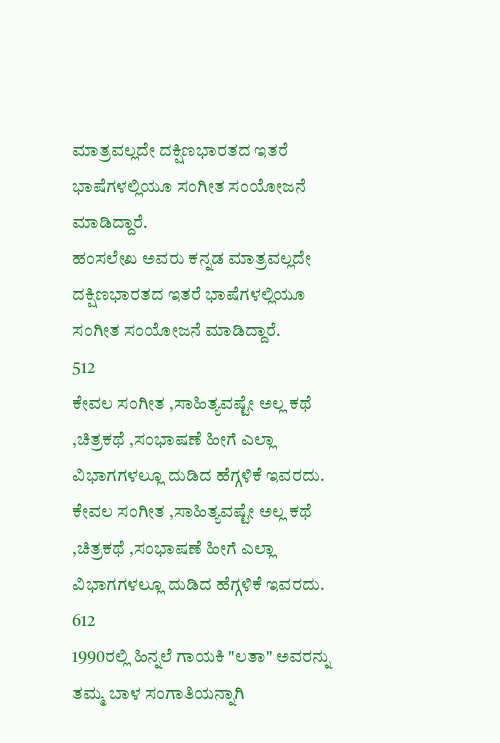ಮಾತ್ರವಲ್ಲದೇ ದಕ್ಷಿಣಭಾರತದ ಇತರೆ ಭಾಷೆಗಳಲ್ಲಿಯೂ ಸಂಗೀತ ಸಂಯೋಜನೆ ಮಾಡಿದ್ದಾರೆ.
ಹಂಸಲೇಖ ಅವರು ಕನ್ನಡ ಮಾತ್ರವಲ್ಲದೇ ದಕ್ಷಿಣಭಾರತದ ಇತರೆ ಭಾಷೆಗಳಲ್ಲಿಯೂ ಸಂಗೀತ ಸಂಯೋಜನೆ ಮಾಡಿದ್ದಾರೆ.
512
ಕೇವಲ ಸಂಗೀತ ,ಸಾಹಿತ್ಯವಷ್ಟೇ ಅಲ್ಲ ಕಥೆ ,ಚಿತ್ರಕಥೆ ,ಸಂಭಾಷಣೆ ಹೀಗೆ ಎಲ್ಲಾ ವಿಭಾಗಗಳಲ್ಲೂ ದುಡಿದ ಹೆಗ್ಗಳಿಕೆ ಇವರದು.
ಕೇವಲ ಸಂಗೀತ ,ಸಾಹಿತ್ಯವಷ್ಟೇ ಅಲ್ಲ ಕಥೆ ,ಚಿತ್ರಕಥೆ ,ಸಂಭಾಷಣೆ ಹೀಗೆ ಎಲ್ಲಾ ವಿಭಾಗಗಳಲ್ಲೂ ದುಡಿದ ಹೆಗ್ಗಳಿಕೆ ಇವರದು.
612
1990ರಲ್ಲಿ ಹಿನ್ನಲೆ ಗಾಯಕಿ "ಲತಾ" ಅವರನ್ನು ತಮ್ಮ ಬಾಳ ಸಂಗಾತಿಯನ್ನಾಗಿ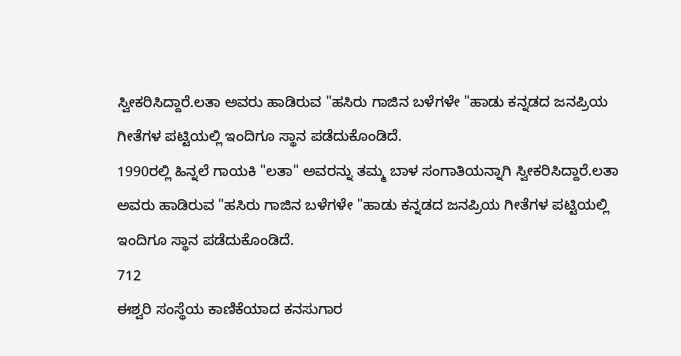ಸ್ವೀಕರಿಸಿದ್ದಾರೆ.ಲತಾ ಅವರು ಹಾಡಿರುವ "ಹಸಿರು ಗಾಜಿನ ಬಳೆಗಳೇ "ಹಾಡು ಕನ್ನಡದ ಜನಪ್ರಿಯ ಗೀತೆಗಳ ಪಟ್ಟಿಯಲ್ಲಿ ಇಂದಿಗೂ ಸ್ಥಾನ ಪಡೆದುಕೊಂಡಿದೆ.
1990ರಲ್ಲಿ ಹಿನ್ನಲೆ ಗಾಯಕಿ "ಲತಾ" ಅವರನ್ನು ತಮ್ಮ ಬಾಳ ಸಂಗಾತಿಯನ್ನಾಗಿ ಸ್ವೀಕರಿಸಿದ್ದಾರೆ.ಲತಾ ಅವರು ಹಾಡಿರುವ "ಹಸಿರು ಗಾಜಿನ ಬಳೆಗಳೇ "ಹಾಡು ಕನ್ನಡದ ಜನಪ್ರಿಯ ಗೀತೆಗಳ ಪಟ್ಟಿಯಲ್ಲಿ ಇಂದಿಗೂ ಸ್ಥಾನ ಪಡೆದುಕೊಂಡಿದೆ.
712
ಈಶ್ವರಿ ಸಂಸ್ಥೆಯ ಕಾಣಿಕೆಯಾದ ಕನಸುಗಾರ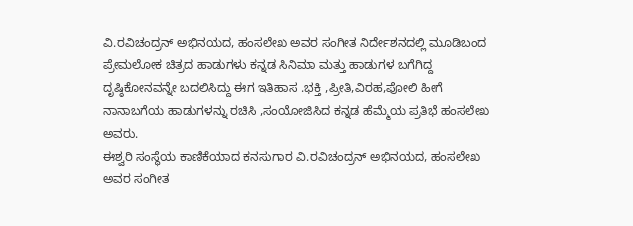ವಿ.ರವಿಚಂದ್ರನ್ ಅಭಿನಯದ, ಹಂಸಲೇಖ ಅವರ ಸಂಗೀತ ನಿರ್ದೇಶನದಲ್ಲಿ ಮೂಡಿಬಂದ ಪ್ರೇಮಲೋಕ ಚಿತ್ರದ ಹಾಡುಗಳು ಕನ್ನಡ ಸಿನಿಮಾ ಮತ್ತು ಹಾಡುಗಳ ಬಗೆಗಿದ್ದ ದೃಷ್ಠಿಕೋನವನ್ನೇ ಬದಲಿಸಿದ್ದು ಈಗ ಇತಿಹಾಸ .ಭಕ್ತಿ ,ಪ್ರೀತಿ,ವಿರಹ,ಪೋಲಿ ಹೀಗೆ ನಾನಾಬಗೆಯ ಹಾಡುಗಳನ್ನು ರಚಿಸಿ ,ಸಂಯೋಜಿಸಿದ ಕನ್ನಡ ಹೆಮ್ಮೆಯ ಪ್ರತಿಭೆ ಹಂಸಲೇಖ ಅವರು.
ಈಶ್ವರಿ ಸಂಸ್ಥೆಯ ಕಾಣಿಕೆಯಾದ ಕನಸುಗಾರ ವಿ.ರವಿಚಂದ್ರನ್ ಅಭಿನಯದ, ಹಂಸಲೇಖ ಅವರ ಸಂಗೀತ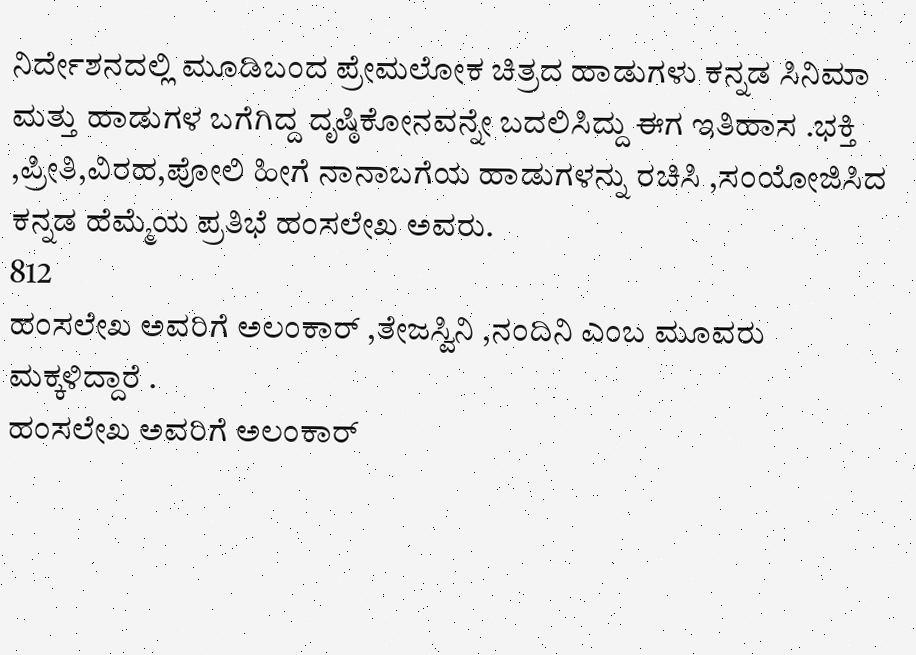ನಿರ್ದೇಶನದಲ್ಲಿ ಮೂಡಿಬಂದ ಪ್ರೇಮಲೋಕ ಚಿತ್ರದ ಹಾಡುಗಳು ಕನ್ನಡ ಸಿನಿಮಾ ಮತ್ತು ಹಾಡುಗಳ ಬಗೆಗಿದ್ದ ದೃಷ್ಠಿಕೋನವನ್ನೇ ಬದಲಿಸಿದ್ದು ಈಗ ಇತಿಹಾಸ .ಭಕ್ತಿ ,ಪ್ರೀತಿ,ವಿರಹ,ಪೋಲಿ ಹೀಗೆ ನಾನಾಬಗೆಯ ಹಾಡುಗಳನ್ನು ರಚಿಸಿ ,ಸಂಯೋಜಿಸಿದ ಕನ್ನಡ ಹೆಮ್ಮೆಯ ಪ್ರತಿಭೆ ಹಂಸಲೇಖ ಅವರು.
812
ಹಂಸಲೇಖ ಅವರಿಗೆ ಅಲಂಕಾರ್ ,ತೇಜಸ್ವಿನಿ ,ನಂದಿನಿ ಎಂಬ ಮೂವರು ಮಕ್ಕಳಿದ್ದಾರೆ .
ಹಂಸಲೇಖ ಅವರಿಗೆ ಅಲಂಕಾರ್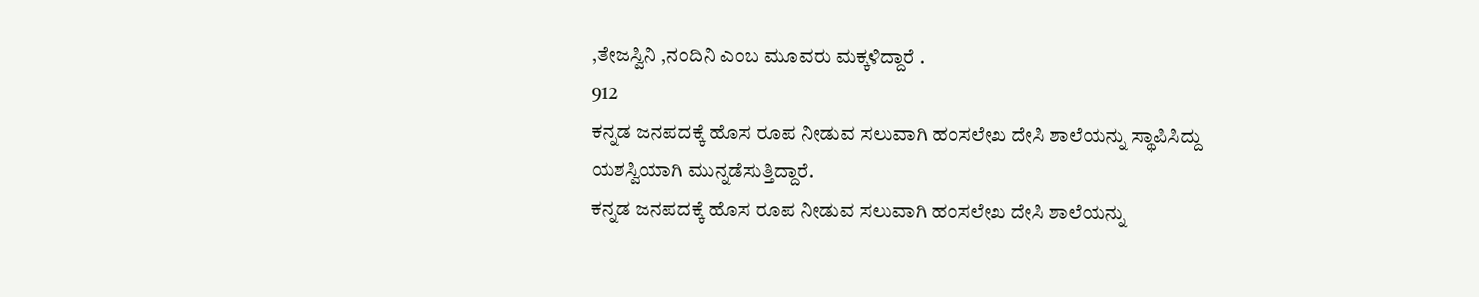,ತೇಜಸ್ವಿನಿ ,ನಂದಿನಿ ಎಂಬ ಮೂವರು ಮಕ್ಕಳಿದ್ದಾರೆ .
912
ಕನ್ನಡ ಜನಪದಕ್ಕೆ ಹೊಸ ರೂಪ ನೀಡುವ ಸಲುವಾಗಿ ಹಂಸಲೇಖ ದೇಸಿ ಶಾಲೆಯನ್ನು ಸ್ಥಾಪಿಸಿದ್ದು ಯಶಸ್ವಿಯಾಗಿ ಮುನ್ನಡೆಸುತ್ತಿದ್ದಾರೆ.
ಕನ್ನಡ ಜನಪದಕ್ಕೆ ಹೊಸ ರೂಪ ನೀಡುವ ಸಲುವಾಗಿ ಹಂಸಲೇಖ ದೇಸಿ ಶಾಲೆಯನ್ನು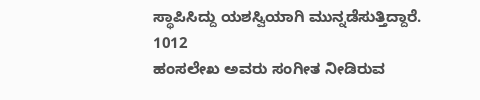ಸ್ಥಾಪಿಸಿದ್ದು ಯಶಸ್ವಿಯಾಗಿ ಮುನ್ನಡೆಸುತ್ತಿದ್ದಾರೆ.
1012
ಹಂಸಲೇಖ ಅವರು ಸಂಗೀತ ನೀಡಿರುವ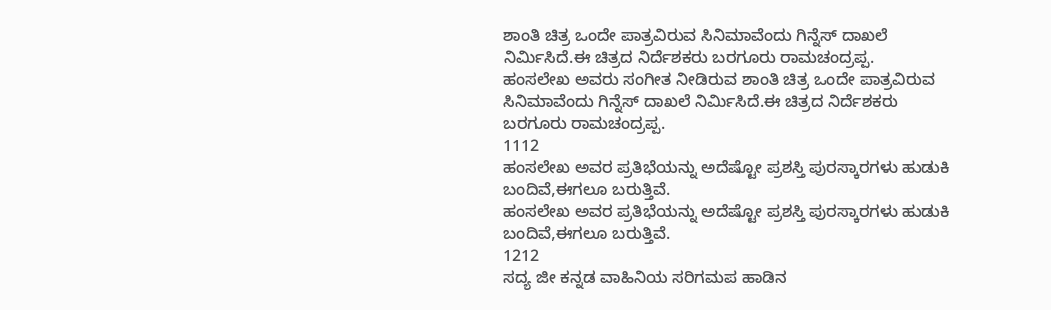ಶಾಂತಿ ಚಿತ್ರ ಒಂದೇ ಪಾತ್ರವಿರುವ ಸಿನಿಮಾವೆಂದು ಗಿನ್ನೆಸ್ ದಾಖಲೆ ನಿರ್ಮಿಸಿದೆ.ಈ ಚಿತ್ರದ ನಿರ್ದೆಶಕರು ಬರಗೂರು ರಾಮಚಂದ್ರಪ್ಪ.
ಹಂಸಲೇಖ ಅವರು ಸಂಗೀತ ನೀಡಿರುವ ಶಾಂತಿ ಚಿತ್ರ ಒಂದೇ ಪಾತ್ರವಿರುವ ಸಿನಿಮಾವೆಂದು ಗಿನ್ನೆಸ್ ದಾಖಲೆ ನಿರ್ಮಿಸಿದೆ.ಈ ಚಿತ್ರದ ನಿರ್ದೆಶಕರು ಬರಗೂರು ರಾಮಚಂದ್ರಪ್ಪ.
1112
ಹಂಸಲೇಖ ಅವರ ಪ್ರತಿಭೆಯನ್ನು ಅದೆಷ್ಟೋ ಪ್ರಶಸ್ತಿ ಪುರಸ್ಕಾರಗಳು ಹುಡುಕಿ ಬಂದಿವೆ,ಈಗಲೂ ಬರುತ್ತಿವೆ.
ಹಂಸಲೇಖ ಅವರ ಪ್ರತಿಭೆಯನ್ನು ಅದೆಷ್ಟೋ ಪ್ರಶಸ್ತಿ ಪುರಸ್ಕಾರಗಳು ಹುಡುಕಿ ಬಂದಿವೆ,ಈಗಲೂ ಬರುತ್ತಿವೆ.
1212
ಸದ್ಯ ಜೀ ಕನ್ನಡ ವಾಹಿನಿಯ ಸರಿಗಮಪ ಹಾಡಿನ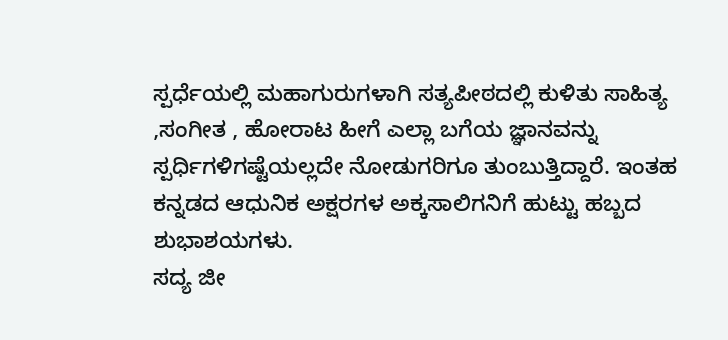ಸ್ಪರ್ಧೆಯಲ್ಲಿ ಮಹಾಗುರುಗಳಾಗಿ ಸತ್ಯಪೀಠದಲ್ಲಿ ಕುಳಿತು ಸಾಹಿತ್ಯ ,ಸಂಗೀತ , ಹೋರಾಟ ಹೀಗೆ ಎಲ್ಲಾ ಬಗೆಯ ಜ್ಞಾನವನ್ನು ಸ್ಪರ್ಧಿಗಳಿಗಷ್ಟೆಯಲ್ಲದೇ ನೋಡುಗರಿಗೂ ತುಂಬುತ್ತಿದ್ದಾರೆ. ಇಂತಹ ಕನ್ನಡದ ಆಧುನಿಕ ಅಕ್ಷರಗಳ ಅಕ್ಕಸಾಲಿಗನಿಗೆ ಹುಟ್ಟು ಹಬ್ಬದ ಶುಭಾಶಯಗಳು.
ಸದ್ಯ ಜೀ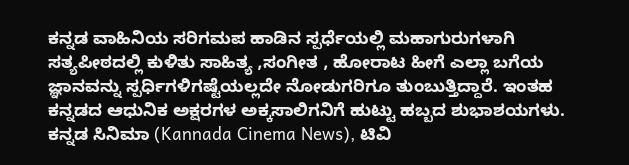ಕನ್ನಡ ವಾಹಿನಿಯ ಸರಿಗಮಪ ಹಾಡಿನ ಸ್ಪರ್ಧೆಯಲ್ಲಿ ಮಹಾಗುರುಗಳಾಗಿ ಸತ್ಯಪೀಠದಲ್ಲಿ ಕುಳಿತು ಸಾಹಿತ್ಯ ,ಸಂಗೀತ , ಹೋರಾಟ ಹೀಗೆ ಎಲ್ಲಾ ಬಗೆಯ ಜ್ಞಾನವನ್ನು ಸ್ಪರ್ಧಿಗಳಿಗಷ್ಟೆಯಲ್ಲದೇ ನೋಡುಗರಿಗೂ ತುಂಬುತ್ತಿದ್ದಾರೆ. ಇಂತಹ ಕನ್ನಡದ ಆಧುನಿಕ ಅಕ್ಷರಗಳ ಅಕ್ಕಸಾಲಿಗನಿಗೆ ಹುಟ್ಟು ಹಬ್ಬದ ಶುಭಾಶಯಗಳು.
ಕನ್ನಡ ಸಿನಿಮಾ (Kannada Cinema News), ಟಿವಿ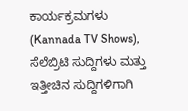ಕಾರ್ಯಕ್ರಮಗಳು (Kannada TV Shows), ಸೆಲೆಬ್ರಿಟಿ ಸುದ್ದಿಗಳು ಮತ್ತು ಇತ್ತೀಚಿನ ಸುದ್ದಿಗಳಿಗಾಗಿ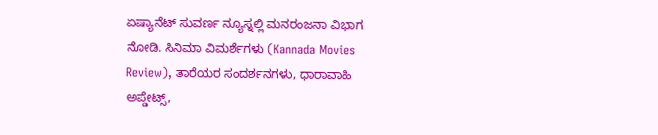ಏಷ್ಯಾನೆಟ್ ಸುವರ್ಣ ನ್ಯೂಸ್ನಲ್ಲಿ ಮನರಂಜನಾ ವಿಭಾಗ ನೋಡಿ. ಸಿನಿಮಾ ವಿಮರ್ಶೆಗಳು (Kannada Movies Review), ತಾರೆಯರ ಸಂದರ್ಶನಗಳು, ಧಾರಾವಾಹಿ ಅಪ್ಡೇಟ್ಸ್,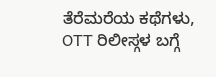ತೆರೆಮರೆಯ ಕಥೆಗಳು, OTT ರಿಲೀಸ್ಗಳ ಬಗ್ಗೆ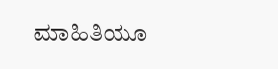ಮಾಹಿತಿಯೂ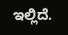ಇಲ್ಲಿದೆ.